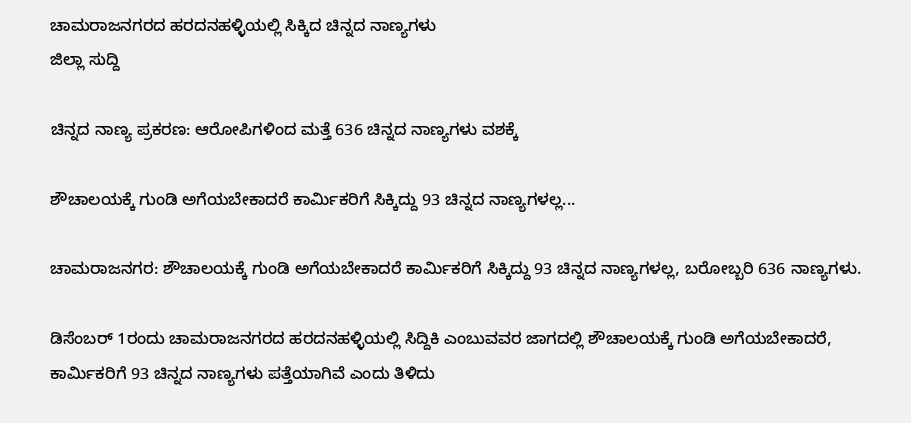ಚಾಮರಾಜನಗರದ ಹರದನಹಳ್ಳಿಯಲ್ಲಿ ಸಿಕ್ಕಿದ ಚಿನ್ನದ ನಾಣ್ಯಗಳು
ಜಿಲ್ಲಾ ಸುದ್ದಿ

ಚಿನ್ನದ ನಾಣ್ಯ ಪ್ರಕರಣ: ಆರೋಪಿಗಳಿಂದ ಮತ್ತೆ 636 ಚಿನ್ನದ ನಾಣ್ಯಗಳು ವಶಕ್ಕೆ

ಶೌಚಾಲಯಕ್ಕೆ ಗುಂಡಿ ಅಗೆಯಬೇಕಾದರೆ ಕಾರ್ಮಿಕರಿಗೆ ಸಿಕ್ಕಿದ್ದು 93 ಚಿನ್ನದ ನಾಣ್ಯಗಳಲ್ಲ...

ಚಾಮರಾಜನಗರ: ಶೌಚಾಲಯಕ್ಕೆ ಗುಂಡಿ ಅಗೆಯಬೇಕಾದರೆ ಕಾರ್ಮಿಕರಿಗೆ ಸಿಕ್ಕಿದ್ದು 93 ಚಿನ್ನದ ನಾಣ್ಯಗಳಲ್ಲ, ಬರೋಬ್ಬರಿ 636 ನಾಣ್ಯಗಳು.

ಡಿಸೆಂಬರ್ 1ರಂದು ಚಾಮರಾಜನಗರದ ಹರದನಹಳ್ಳಿಯಲ್ಲಿ ಸಿದ್ದಿಕಿ ಎಂಬುವವರ ಜಾಗದಲ್ಲಿ ಶೌಚಾಲಯಕ್ಕೆ ಗುಂಡಿ ಅಗೆಯಬೇಕಾದರೆ, ಕಾರ್ಮಿಕರಿಗೆ 93 ಚಿನ್ನದ ನಾಣ್ಯಗಳು ಪತ್ತೆಯಾಗಿವೆ ಎಂದು ತಿಳಿದು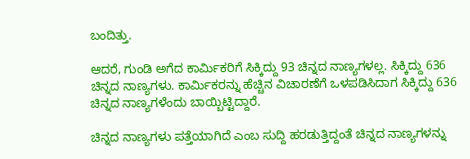ಬಂದಿತ್ತು.

ಆದರೆ, ಗುಂಡಿ ಅಗೆದ ಕಾರ್ಮಿಕರಿಗೆ ಸಿಕ್ಕಿದ್ದು 93 ಚಿನ್ನದ ನಾಣ್ಯಗಳಲ್ಲ. ಸಿಕ್ಕಿದ್ದು 636 ಚಿನ್ನದ ನಾಣ್ಯಗಳು. ಕಾರ್ಮಿಕರನ್ನು ಹೆಚ್ಚಿನ ವಿಚಾರಣೆಗೆ ಒಳಪಡಿಸಿದಾಗ ಸಿಕ್ಕಿದ್ದು 636 ಚಿನ್ನದ ನಾಣ್ಯಗಳೆಂದು ಬಾಯ್ಬಿಟ್ಟಿದ್ದಾರೆ.

ಚಿನ್ನದ ನಾಣ್ಯಗಳು ಪತ್ತೆಯಾಗಿದೆ ಎಂಬ ಸುದ್ದಿ ಹರಡುತ್ತಿದ್ದಂತೆ ಚಿನ್ನದ ನಾಣ್ಯಗಳನ್ನು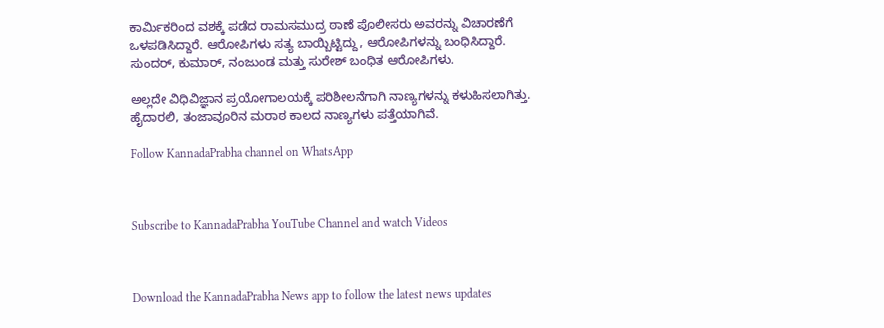ಕಾರ್ಮಿಕರಿಂದ ವಶಕ್ಕೆ ಪಡೆದ ರಾಮಸಮುದ್ರ ಠಾಣೆ ಪೊಲೀಸರು ಅವರನ್ನು ವಿಚಾರಣೆಗೆ ಒಳಪಡಿಸಿದ್ದಾರೆ. ಆರೋಪಿಗಳು ಸತ್ಯ ಬಾಯ್ಬಿಟ್ಟಿದ್ದು, ಆರೋಪಿಗಳನ್ನು ಬಂಧಿಸಿದ್ದಾರೆ. ಸುಂದರ್, ಕುಮಾರ್, ನಂಜುಂಡ ಮತ್ತು ಸುರೇಶ್ ಬಂಧಿತ ಆರೋಪಿಗಳು.

ಅಲ್ಲದೇ ವಿಧಿವಿಜ್ಞಾನ ಪ್ರಯೋಗಾಲಯಕ್ಕೆ ಪರಿಶೀಲನೆಗಾಗಿ ನಾಣ್ಯಗಳನ್ನು ಕಳುಹಿಸಲಾಗಿತ್ತು. ಹೈದಾರಲಿ, ತಂಜಾವೂರಿನ ಮರಾಠ ಕಾಲದ ನಾಣ್ಯಗಳು ಪತ್ತೆಯಾಗಿವೆ.

Follow KannadaPrabha channel on WhatsApp



Subscribe to KannadaPrabha YouTube Channel and watch Videos



Download the KannadaPrabha News app to follow the latest news updates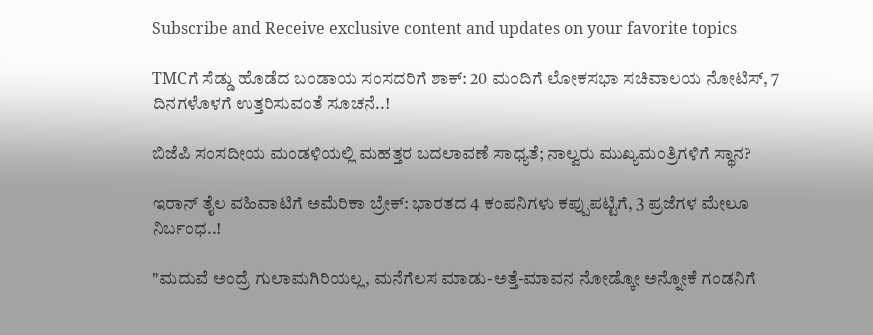Subscribe and Receive exclusive content and updates on your favorite topics

TMCಗೆ ಸೆಡ್ಡು ಹೊಡೆದ ಬಂಡಾಯ ಸಂಸದರಿಗೆ ಶಾಕ್‌: 20 ಮಂದಿಗೆ ಲೋಕಸಭಾ ಸಚಿವಾಲಯ ನೋಟಿಸ್‌, 7 ದಿನಗಳೊಳಗೆ ಉತ್ತರಿಸುವಂತೆ ಸೂಚನೆ..!

ಬಿಜೆಪಿ ಸಂಸದೀಯ ಮಂಡಳಿಯಲ್ಲಿ ಮಹತ್ತರ ಬದಲಾವಣೆ ಸಾಧ್ಯತೆ; ನಾಲ್ವರು ಮುಖ್ಯಮಂತ್ರಿಗಳಿಗೆ ಸ್ಥಾನ?

ಇರಾನ್‌ ತೈಲ ವಹಿವಾಟಿಗೆ ಅಮೆರಿಕಾ ಬ್ರೇಕ್: ಭಾರತದ 4 ಕಂಪನಿಗಳು ಕಪ್ಪುಪಟ್ಟಿಗೆ, 3 ಪ್ರಜೆಗಳ ಮೇಲೂ ನಿರ್ಬಂಧ..!

"ಮದುವೆ ಅಂದ್ರೆ ಗುಲಾಮಗಿರಿಯಲ್ಲ, ಮನೆಗೆಲಸ ಮಾಡು-ಅತ್ತೆ-ಮಾವನ ನೋಡ್ಕೋ ಅನ್ನೋಕೆ ಗಂಡನಿಗೆ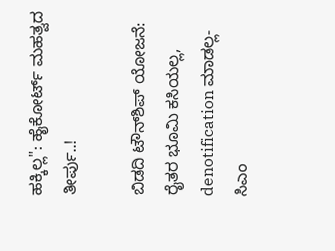ಹಕ್ಕಿಲ್ಲ": ಹೈಕೋರ್ಟ್ ಮಹತ್ವದ ತೀರ್ಪು..!

ಬಿಡದಿ ಟೌನ್‌ಶಿಪ್‌ ಯೋಜನೆ: ರೈತರ ಭೂಮಿ ಕಸಿಯಲ್ಲ, denotification ಮಾಡಲ್ಲ- ಸಿಎಂ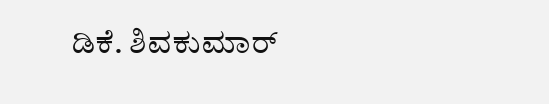ಡಿಕೆ. ಶಿವಕುಮಾರ್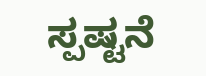ಸ್ಪಷ್ಟನೆ